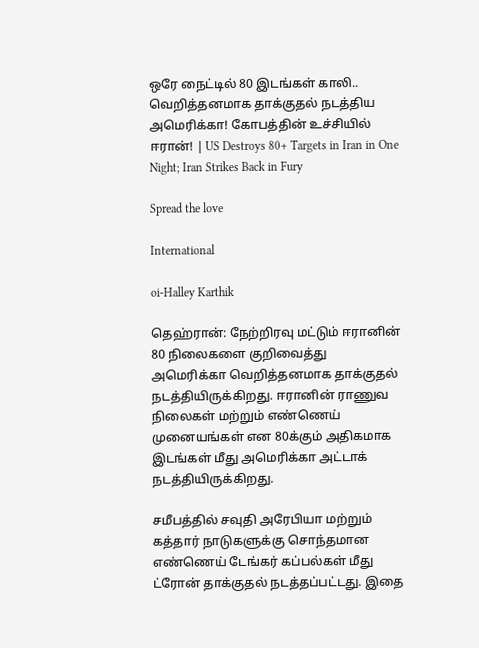ஒரே நைட்டில் 80 இடங்கள் காலி.. வெறித்தனமாக தாக்குதல் நடத்திய அமெரிக்கா! கோபத்தின் உச்சியில் ஈரான்! | US Destroys 80+ Targets in Iran in One Night; Iran Strikes Back in Fury

Spread the love

International

oi-Halley Karthik

தெஹ்ரான்: நேற்றிரவு மட்டும் ஈரானின் 80 நிலைகளை குறிவைத்து அமெரிக்கா வெறித்தனமாக தாக்குதல் நடத்தியிருக்கிறது. ஈரானின் ராணுவ நிலைகள் மற்றும் எண்ணெய் முனையங்கள் என 80க்கும் அதிகமாக இடங்கள் மீது அமெரிக்கா அட்டாக் நடத்தியிருக்கிறது.

சமீபத்தில் சவுதி அரேபியா மற்றும் கத்தார் நாடுகளுக்கு சொந்தமான எண்ணெய் டேங்கர் கப்பல்கள் மீது ட்ரோன் தாக்குதல் நடத்தப்பட்டது. இதை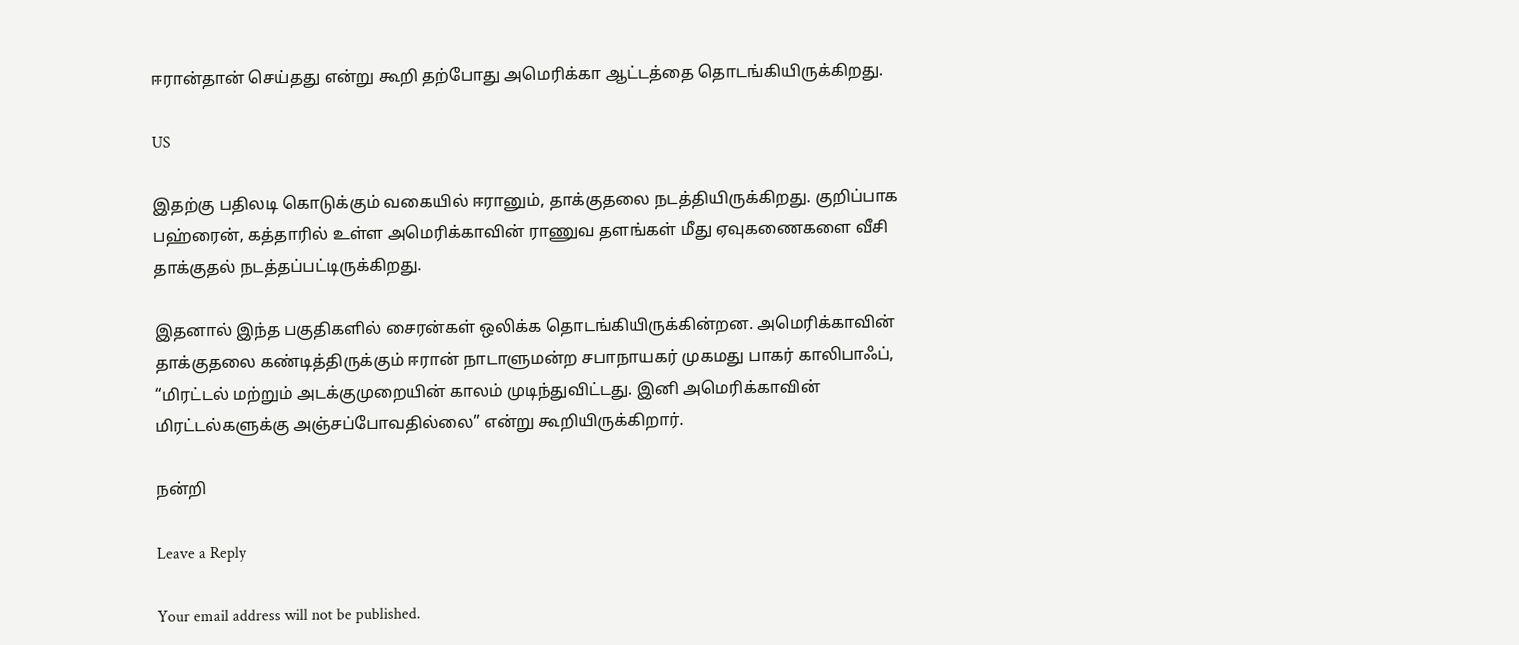ஈரான்தான் செய்தது என்று கூறி தற்போது அமெரிக்கா ஆட்டத்தை தொடங்கியிருக்கிறது.

US

இதற்கு பதிலடி கொடுக்கும் வகையில் ஈரானும், தாக்குதலை நடத்தியிருக்கிறது. குறிப்பாக பஹ்ரைன், கத்தாரில் உள்ள அமெரிக்காவின் ராணுவ தளங்கள் மீது ஏவுகணைகளை வீசி தாக்குதல் நடத்தப்பட்டிருக்கிறது.

இதனால் இந்த பகுதிகளில் சைரன்கள் ஒலிக்க தொடங்கியிருக்கின்றன. அமெரிக்காவின் தாக்குதலை கண்டித்திருக்கும் ஈரான் நாடாளுமன்ற சபாநாயகர் முகமது பாகர் காலிபாஃப், “மிரட்டல் மற்றும் அடக்குமுறையின் காலம் முடிந்துவிட்டது. இனி அமெரிக்காவின் மிரட்டல்களுக்கு அஞ்சப்போவதில்லை” என்று கூறியிருக்கிறார்.

நன்றி

Leave a Reply

Your email address will not be published.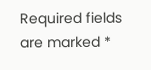Required fields are marked *